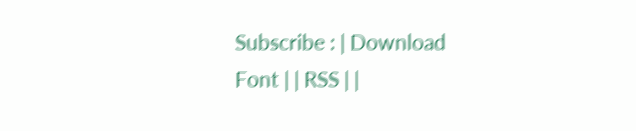Subscribe : | Download Font | | RSS | |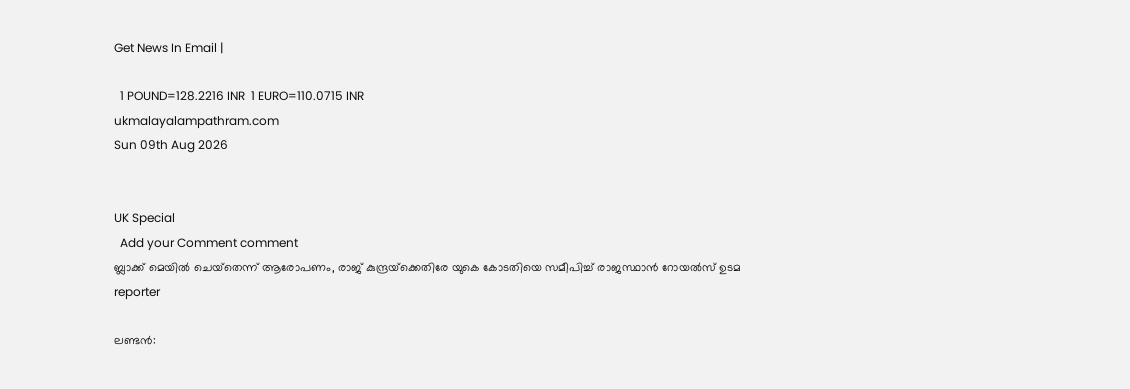Get News In Email |

  1 POUND=128.2216 INR  1 EURO=110.0715 INR
ukmalayalampathram.com
Sun 09th Aug 2026


UK Special
  Add your Comment comment
ബ്ലാക്ക് മെയില്‍ ചെയ്‌തെന്ന് ആരോപണം, രാജ് കുന്ദ്രയ്‌ക്കെതിരേ യുകെ കോടതിയെ സമീപിച്ച് രാജസ്ഥാന്‍ റോയല്‍സ് ഉടമ
reporter

ലണ്ടന്‍: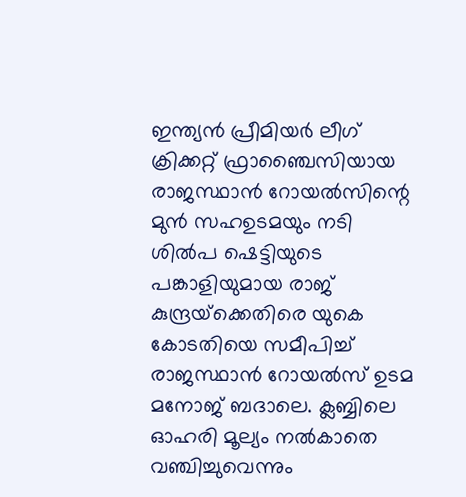ഇന്ത്യന്‍ പ്രീമിയര്‍ ലീഗ് ക്രിക്കറ്റ് ഫ്രാഞ്ചൈസിയായ രാജസ്ഥാന്‍ റോയല്‍സിന്റെ മുന്‍ സഹഉടമയും നടി ശില്‍പ ഷെട്ടിയുടെ പങ്കാളിയുമായ രാജ് കുന്ദ്രയ്‌ക്കെതിരെ യുകെ കോടതിയെ സമീപിച്ച് രാജസ്ഥാന്‍ റോയല്‍സ് ഉടമ മനോജ് ബദാലെ. ക്ലബ്ബിലെ ഓഹരി മൂല്യം നല്‍കാതെ വഞ്ചിച്ചുവെന്നും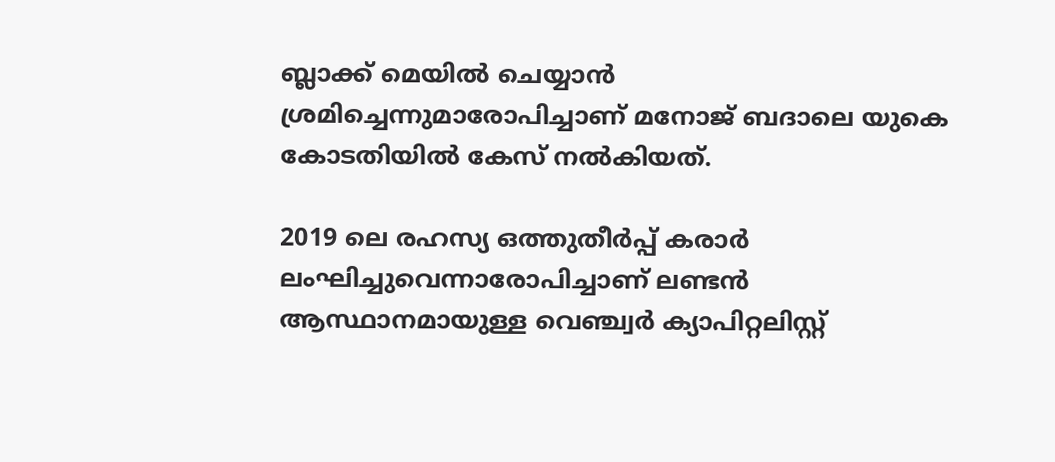ബ്ലാക്ക് മെയില്‍ ചെയ്യാന്‍ ശ്രമിച്ചെന്നുമാരോപിച്ചാണ് മനോജ് ബദാലെ യുകെ കോടതിയില്‍ കേസ് നല്‍കിയത്.

2019 ലെ രഹസ്യ ഒത്തുതീര്‍പ്പ് കരാര്‍ ലംഘിച്ചുവെന്നാരോപിച്ചാണ് ലണ്ടന്‍ ആസ്ഥാനമായുള്ള വെഞ്ച്വര്‍ ക്യാപിറ്റലിസ്റ്റ്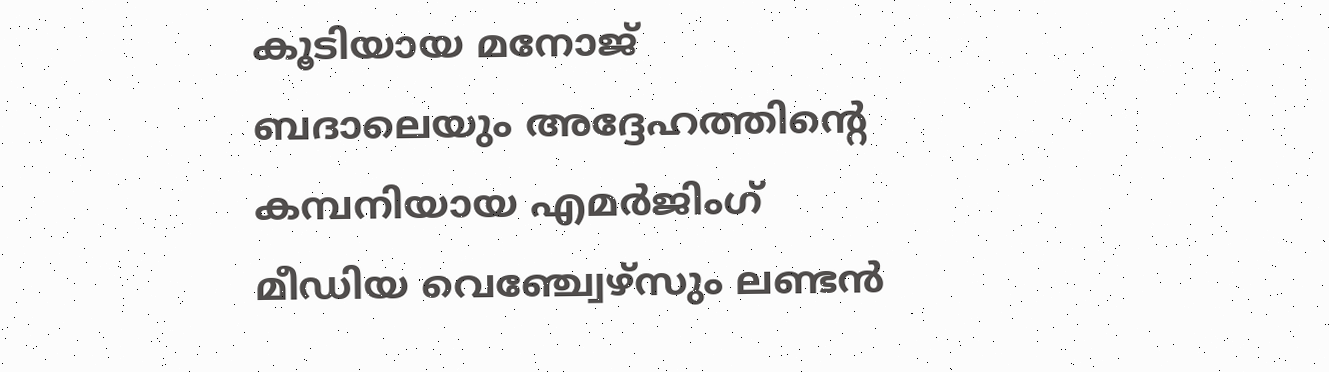കൂടിയായ മനോജ് ബദാലെയും അദ്ദേഹത്തിന്റെ കമ്പനിയായ എമര്‍ജിംഗ് മീഡിയ വെഞ്ച്വേഴ്‌സും ലണ്ടന്‍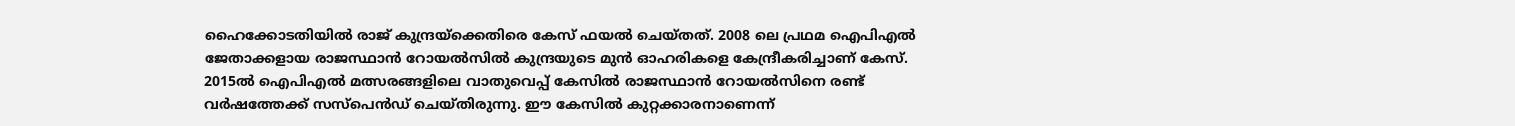ഹൈക്കോടതിയില്‍ രാജ് കുന്ദ്രയ്‌ക്കെതിരെ കേസ് ഫയല്‍ ചെയ്തത്. 2008 ലെ പ്രഥമ ഐപിഎല്‍ ജേതാക്കളായ രാജസ്ഥാന്‍ റോയല്‍സില്‍ കുന്ദ്രയുടെ മുന്‍ ഓഹരികളെ കേന്ദ്രീകരിച്ചാണ് കേസ്. 2015ല്‍ ഐപിഎല്‍ മത്സരങ്ങളിലെ വാതുവെപ്പ് കേസില്‍ രാജസ്ഥാന്‍ റോയല്‍സിനെ രണ്ട് വര്‍ഷത്തേക്ക് സസ്‌പെന്‍ഡ് ചെയ്തിരുന്നു. ഈ കേസില്‍ കുറ്റക്കാരനാണെന്ന്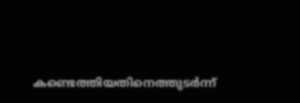കണ്ടെത്തിയതിനെത്തുടര്‍ന്ന്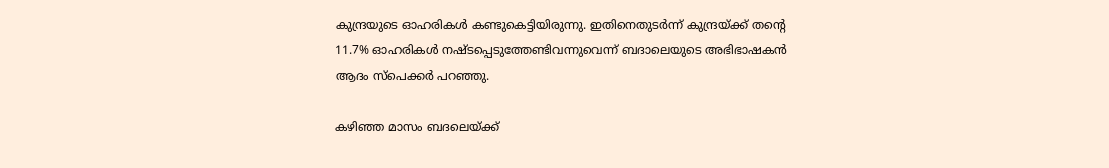കുന്ദ്രയുടെ ഓഹരികള്‍ കണ്ടുകെട്ടിയിരുന്നു. ഇതിനെതുടര്‍ന്ന് കുന്ദ്രയ്ക്ക് തന്റെ 11.7% ഓഹരികള്‍ നഷ്ടപ്പെടുത്തേണ്ടിവന്നുവെന്ന് ബദാലെയുടെ അഭിഭാഷകന്‍ ആദം സ്‌പെക്കര്‍ പറഞ്ഞു.

കഴിഞ്ഞ മാസം ബദലെയ്ക്ക്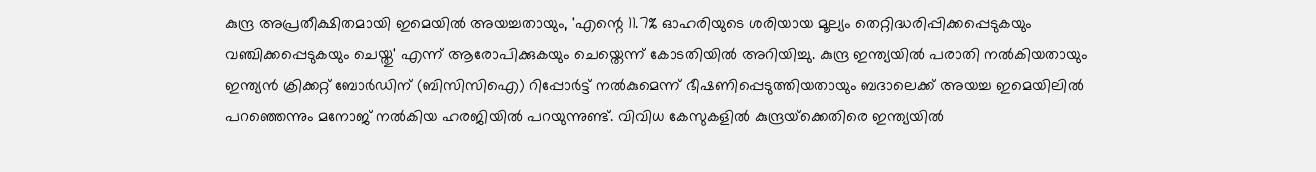കുന്ദ്ര അപ്രതീക്ഷിതമായി ഇമെയില്‍ അയച്ചതായും, 'എന്റെ 11.7% ഓഹരിയുടെ ശരിയായ മൂല്യം തെറ്റിദ്ധരിപ്പിക്കപ്പെടുകയും വഞ്ചിക്കപ്പെടുകയും ചെയ്തു' എന്ന് ആരോപിക്കുകയും ചെയ്തെന്ന് കോടതിയില്‍ അറിയിച്ചു. കുന്ദ്ര ഇന്ത്യയില്‍ പരാതി നല്‍കിയതായും ഇന്ത്യന്‍ ക്രിക്കറ്റ് ബോര്‍ഡിന് (ബിസിസിഐ) റിപ്പോര്‍ട്ട് നല്‍കുമെന്ന് ഭീഷണിപ്പെടുത്തിയതായും ബദാലെക്ക് അയച്ച ഇമെയിലില്‍ പറഞ്ഞെന്നും മനോജ് നല്‍കിയ ഹരജിയില്‍ പറയുന്നുണ്ട്. വിവിധ കേസുകളില്‍ കുന്ദ്രയ്‌ക്കെതിരെ ഇന്ത്യയില്‍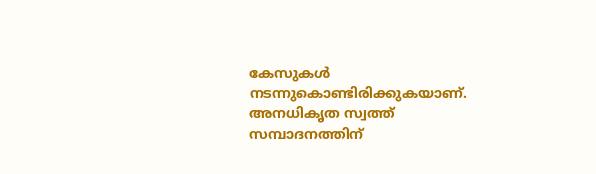കേസുകള്‍ നടന്നുകൊണ്ടിരിക്കുകയാണ്. അനധികൃത സ്വത്ത് സമ്പാദനത്തിന്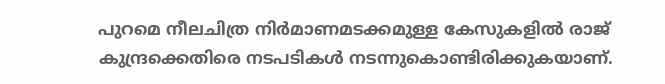പുറമെ നീലചിത്ര നിര്‍മാണമടക്കമുള്ള കേസുകളില്‍ രാജ് കുന്ദ്രക്കെതിരെ നടപടികള്‍ നടന്നുകൊണ്ടിരിക്കുകയാണ്.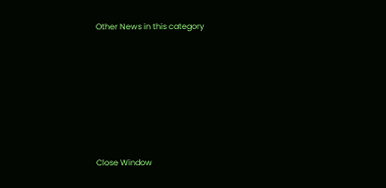Other News in this category








Close Window